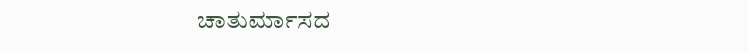ಚಾತುರ್ಮಾಸದ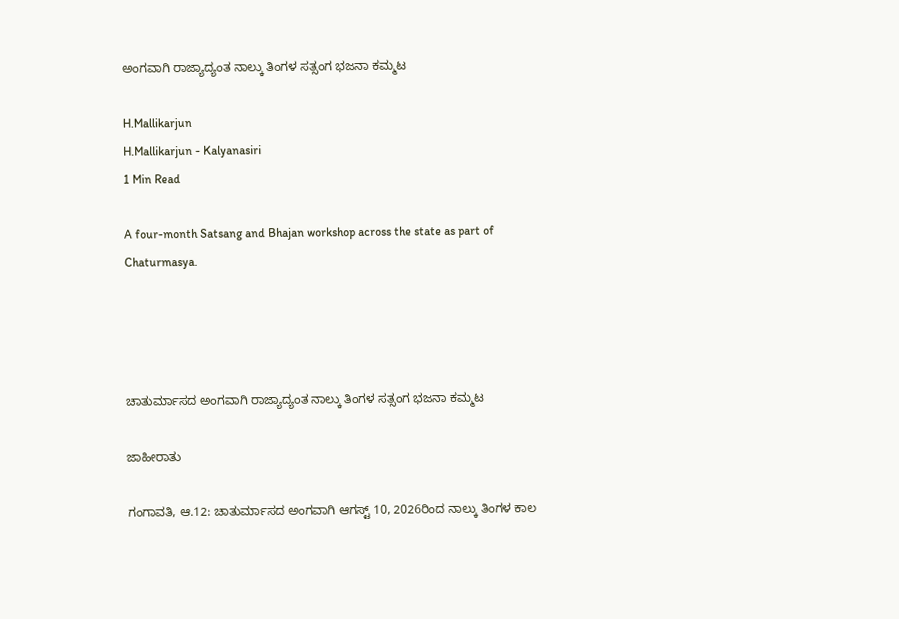ಅಂಗವಾಗಿ ರಾಜ್ಯಾದ್ಯಂತ ನಾಲ್ಕು ತಿಂಗಳ ಸತ್ಸಂಗ ಭಜನಾ ಕಮ್ಮಟ

H.Mallikarjun
H.Mallikarjun - Kalyanasiri
1 Min Read

A four-month Satsang and Bhajan workshop across the state as part of Chaturmasya.




ಚಾತುರ್ಮಾಸದ ಅಂಗವಾಗಿ ರಾಜ್ಯಾದ್ಯಂತ ನಾಲ್ಕು ತಿಂಗಳ ಸತ್ಸಂಗ ಭಜನಾ ಕಮ್ಮಟ

ಜಾಹೀರಾತು

ಗಂಗಾವತಿ, ಆ.12: ಚಾತುರ್ಮಾಸದ ಅಂಗವಾಗಿ ಆಗಸ್ಟ್ 10, 2026ರಿಂದ ನಾಲ್ಕು ತಿಂಗಳ ಕಾಲ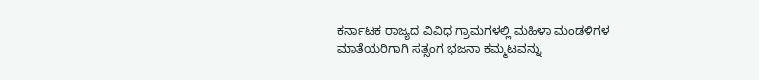ಕರ್ನಾಟಕ ರಾಜ್ಯದ ವಿವಿಧ ಗ್ರಾಮಗಳಲ್ಲಿ ಮಹಿಳಾ ಮಂಡಳಿಗಳ ಮಾತೆಯರಿಗಾಗಿ ಸತ್ಸಂಗ ಭಜನಾ ಕಮ್ಮಟವನ್ನು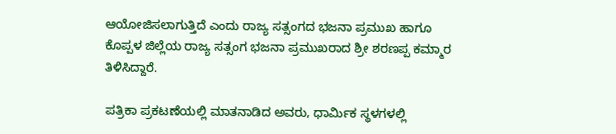ಆಯೋಜಿಸಲಾಗುತ್ತಿದೆ ಎಂದು ರಾಜ್ಯ ಸತ್ಸಂಗದ ಭಜನಾ ಪ್ರಮುಖ ಹಾಗೂ ಕೊಪ್ಪಳ ಜಿಲ್ಲೆಯ ರಾಜ್ಯ ಸತ್ಸಂಗ ಭಜನಾ ಪ್ರಮುಖರಾದ ಶ್ರೀ ಶರಣಪ್ಪ ಕಮ್ಮಾರ ತಿಳಿಸಿದ್ದಾರೆ.

ಪತ್ರಿಕಾ ಪ್ರಕಟಣೆಯಲ್ಲಿ ಮಾತನಾಡಿದ ಅವರು, ಧಾರ್ಮಿಕ ಸ್ಥಳಗಳಲ್ಲಿ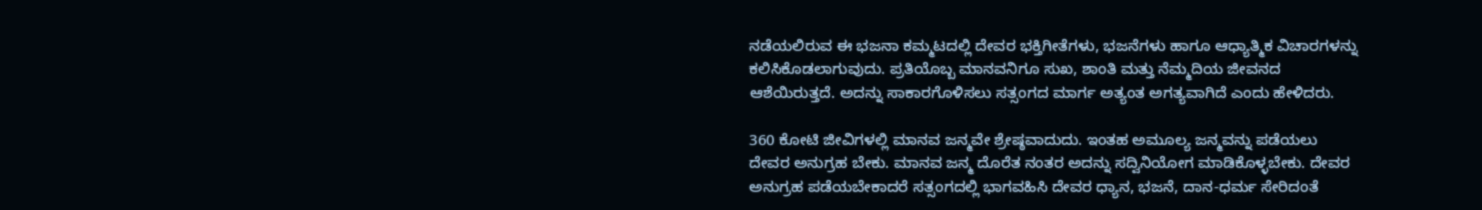ನಡೆಯಲಿರುವ ಈ ಭಜನಾ ಕಮ್ಮಟದಲ್ಲಿ ದೇವರ ಭಕ್ತಿಗೀತೆಗಳು, ಭಜನೆಗಳು ಹಾಗೂ ಆಧ್ಯಾತ್ಮಿಕ ವಿಚಾರಗಳನ್ನು ಕಲಿಸಿಕೊಡಲಾಗುವುದು. ಪ್ರತಿಯೊಬ್ಬ ಮಾನವನಿಗೂ ಸುಖ, ಶಾಂತಿ ಮತ್ತು ನೆಮ್ಮದಿಯ ಜೀವನದ ಆಶೆಯಿರುತ್ತದೆ. ಅದನ್ನು ಸಾಕಾರಗೊಳಿಸಲು ಸತ್ಸಂಗದ ಮಾರ್ಗ ಅತ್ಯಂತ ಅಗತ್ಯವಾಗಿದೆ ಎಂದು ಹೇಳಿದರು.

360 ಕೋಟಿ ಜೀವಿಗಳಲ್ಲಿ ಮಾನವ ಜನ್ಮವೇ ಶ್ರೇಷ್ಠವಾದುದು. ಇಂತಹ ಅಮೂಲ್ಯ ಜನ್ಮವನ್ನು ಪಡೆಯಲು ದೇವರ ಅನುಗ್ರಹ ಬೇಕು. ಮಾನವ ಜನ್ಮ ದೊರೆತ ನಂತರ ಅದನ್ನು ಸದ್ವಿನಿಯೋಗ ಮಾಡಿಕೊಳ್ಳಬೇಕು. ದೇವರ ಅನುಗ್ರಹ ಪಡೆಯಬೇಕಾದರೆ ಸತ್ಸಂಗದಲ್ಲಿ ಭಾಗವಹಿಸಿ ದೇವರ ಧ್ಯಾನ, ಭಜನೆ, ದಾನ-ಧರ್ಮ ಸೇರಿದಂತೆ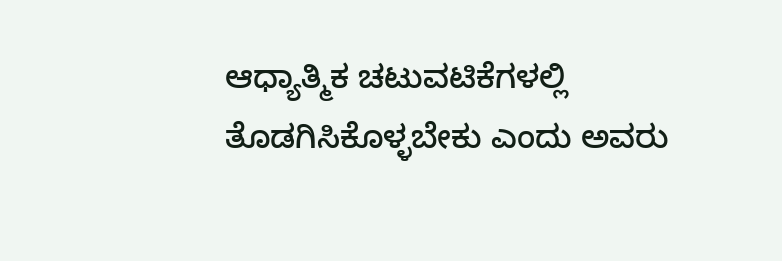ಆಧ್ಯಾತ್ಮಿಕ ಚಟುವಟಿಕೆಗಳಲ್ಲಿ ತೊಡಗಿಸಿಕೊಳ್ಳಬೇಕು ಎಂದು ಅವರು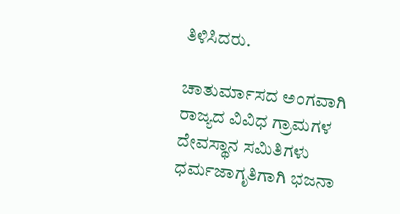ತಿಳಿಸಿದರು.

ಚಾತುರ್ಮಾಸದ ಅಂಗವಾಗಿ ರಾಜ್ಯದ ವಿವಿಧ ಗ್ರಾಮಗಳ ದೇವಸ್ಥಾನ ಸಮಿತಿಗಳು ಧರ್ಮಜಾಗೃತಿಗಾಗಿ ಭಜನಾ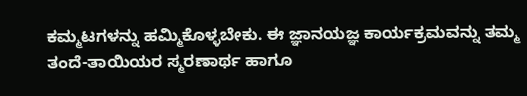ಕಮ್ಮಟಗಳನ್ನು ಹಮ್ಮಿಕೊಳ್ಳಬೇಕು. ಈ ಜ್ಞಾನಯಜ್ಞ ಕಾರ್ಯಕ್ರಮವನ್ನು ತಮ್ಮ ತಂದೆ-ತಾಯಿಯರ ಸ್ಮರಣಾರ್ಥ ಹಾಗೂ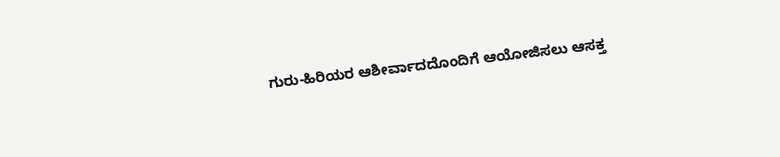ಗುರು-ಹಿರಿಯರ ಆಶೀರ್ವಾದದೊಂದಿಗೆ ಆಯೋಜಿಸಲು ಆಸಕ್ತ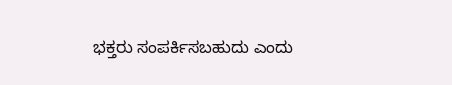ಭಕ್ತರು ಸಂಪರ್ಕಿಸಬಹುದು ಎಂದು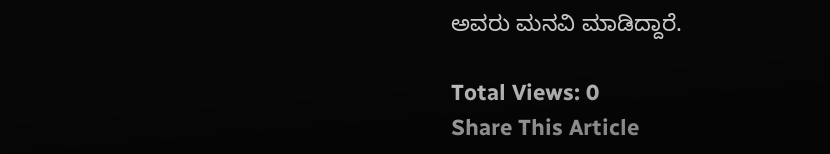ಅವರು ಮನವಿ ಮಾಡಿದ್ದಾರೆ.

Total Views: 0
Share This Article